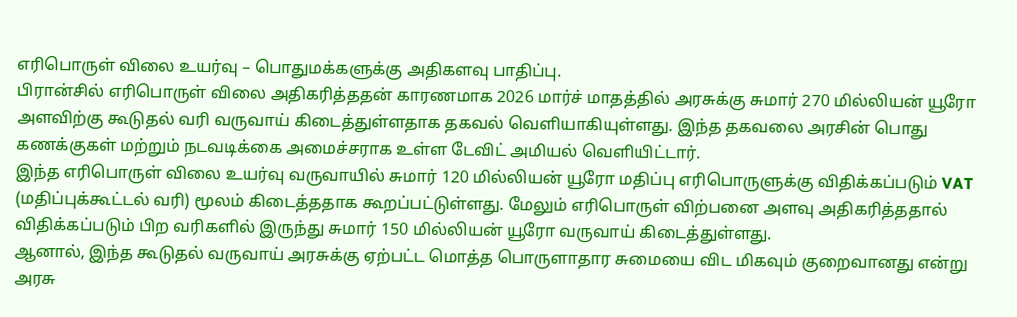எரிபொருள் விலை உயர்வு – பொதுமக்களுக்கு அதிகளவு பாதிப்பு.
பிரான்சில் எரிபொருள் விலை அதிகரித்ததன் காரணமாக 2026 மார்ச் மாதத்தில் அரசுக்கு சுமார் 270 மில்லியன் யூரோ அளவிற்கு கூடுதல் வரி வருவாய் கிடைத்துள்ளதாக தகவல் வெளியாகியுள்ளது. இந்த தகவலை அரசின் பொது கணக்குகள் மற்றும் நடவடிக்கை அமைச்சராக உள்ள டேவிட் அமியல் வெளியிட்டார்.
இந்த எரிபொருள் விலை உயர்வு வருவாயில் சுமார் 120 மில்லியன் யூரோ மதிப்பு எரிபொருளுக்கு விதிக்கப்படும் VAT (மதிப்புக்கூட்டல் வரி) மூலம் கிடைத்ததாக கூறப்பட்டுள்ளது. மேலும் எரிபொருள் விற்பனை அளவு அதிகரித்ததால் விதிக்கப்படும் பிற வரிகளில் இருந்து சுமார் 150 மில்லியன் யூரோ வருவாய் கிடைத்துள்ளது.
ஆனால், இந்த கூடுதல் வருவாய் அரசுக்கு ஏற்பட்ட மொத்த பொருளாதார சுமையை விட மிகவும் குறைவானது என்று அரசு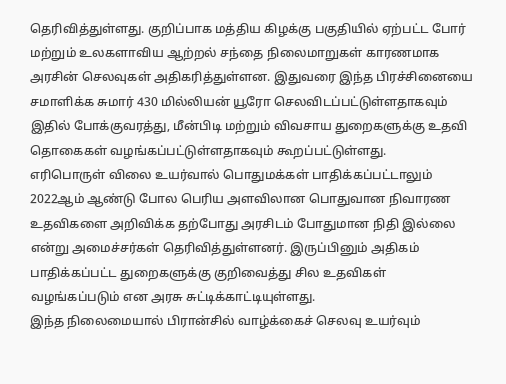தெரிவித்துள்ளது. குறிப்பாக மத்திய கிழக்கு பகுதியில் ஏற்பட்ட போர் மற்றும் உலகளாவிய ஆற்றல் சந்தை நிலைமாறுகள் காரணமாக அரசின் செலவுகள் அதிகரித்துள்ளன. இதுவரை இந்த பிரச்சினையை சமாளிக்க சுமார் 430 மில்லியன் யூரோ செலவிடப்பட்டுள்ளதாகவும் இதில் போக்குவரத்து, மீன்பிடி மற்றும் விவசாய துறைகளுக்கு உதவி தொகைகள் வழங்கப்பட்டுள்ளதாகவும் கூறப்பட்டுள்ளது.
எரிபொருள் விலை உயர்வால் பொதுமக்கள் பாதிக்கப்பட்டாலும் 2022ஆம் ஆண்டு போல பெரிய அளவிலான பொதுவான நிவாரண உதவிகளை அறிவிக்க தற்போது அரசிடம் போதுமான நிதி இல்லை என்று அமைச்சர்கள் தெரிவித்துள்ளனர். இருப்பினும் அதிகம் பாதிக்கப்பட்ட துறைகளுக்கு குறிவைத்து சில உதவிகள் வழங்கப்படும் என அரசு சுட்டிக்காட்டியுள்ளது.
இந்த நிலைமையால் பிரான்சில் வாழ்க்கைச் செலவு உயர்வும்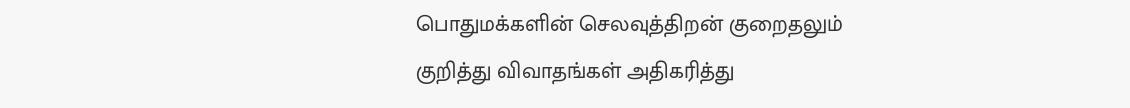பொதுமக்களின் செலவுத்திறன் குறைதலும் குறித்து விவாதங்கள் அதிகரித்து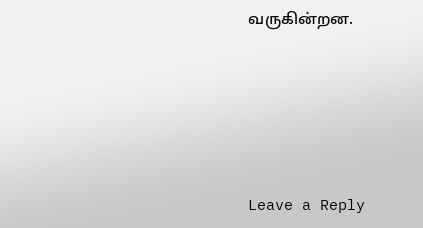வருகின்றன.





Leave a Reply